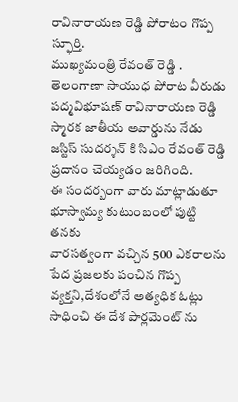రావినారాయణ రెడ్డి పోరాటం గొప్ప స్ఫూర్తి.
ముఖ్యమంత్రి రేవంత్ రెడ్డి .
తెలంగాణా సాయుధ పోరాట వీరుడు పద్మవిభూషణ్ రావినారాయణ రెడ్డి స్మారక జాతీయ అవార్డును నేడు జస్టిస్ సుదర్శన్ కి సిఎం రేవంత్ రెడ్డి ప్రదానం చెయ్యడం జరిగింది.
ఈ సందర్బంగా వారు మాట్లాడుతూ భూస్వామ్య కుటుంబంలో పుట్టి తనకు
వారసత్వంగా వచ్చిన 500 ఎకరాలను పేద ప్రజలకు పంచిన గొప్ప వ్యక్తని,దేశంలోనే అత్యధిక ఓట్లు సాధించి ఈ దేశ పార్లమెంట్ ను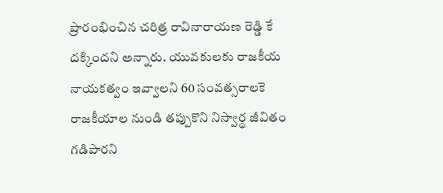ప్రారంభించిన చరిత్ర రావినారాయణ రెడ్డి కే దక్కిందని అన్నారు. యువకులకు రాజకీయ నాయకత్వం ఇవ్వాలని 60 సంవత్సరాలకె రాజకీయాల నుండి తప్పుకొని నిస్వార్ధ జీవితం గడిపారని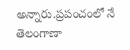అన్నారు.ప్రపంచంలో నే తెలంగాణా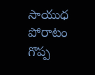సాయుధ పోరాటం గొప్ప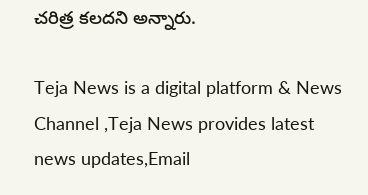చరిత్ర కలదని అన్నారు.

Teja News is a digital platform & News Channel ,Teja News provides latest news updates,Email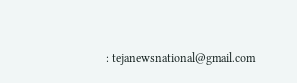: tejanewsnational@gmail.com